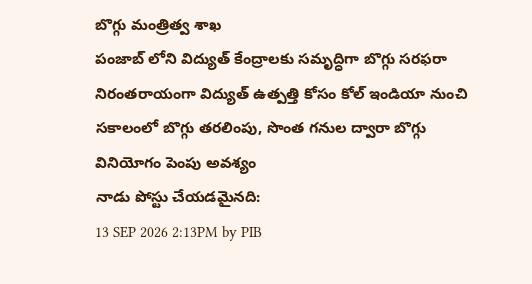బొగ్గు మంత్రిత్వ శాఖ
పంజాబ్ లోని విద్యుత్ కేంద్రాలకు సమృద్ధిగా బొగ్గు సరఫరా
నిరంతరాయంగా విద్యుత్ ఉత్పత్తి కోసం కోల్ ఇండియా నుంచి సకాలంలో బొగ్గు తరలింపు, సొంత గనుల ద్వారా బొగ్గు వినియోగం పెంపు అవశ్యం
నాడు పోస్టు చేయడమైనది:
13 SEP 2026 2:13PM by PIB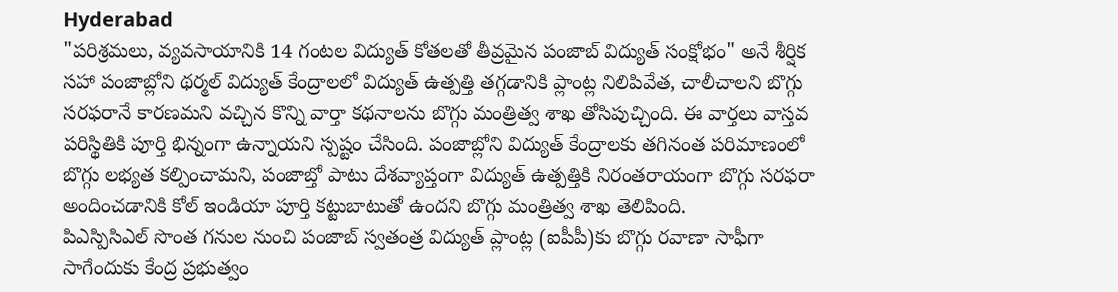Hyderabad
"పరిశ్రమలు, వ్యవసాయానికి 14 గంటల విద్యుత్ కోతలతో తీవ్రమైన పంజాబ్ విద్యుత్ సంక్షోభం" అనే శీర్షిక సహా పంజాబ్లోని థర్మల్ విద్యుత్ కేంద్రాలలో విద్యుత్ ఉత్పత్తి తగ్గడానికి ప్లాంట్ల నిలిపివేత, చాలీచాలని బొగ్గు సరఫరానే కారణమని వచ్చిన కొన్ని వార్తా కథనాలను బొగ్గు మంత్రిత్వ శాఖ తోసిపుచ్చింది. ఈ వార్తలు వాస్తవ పరిస్థితికి పూర్తి భిన్నంగా ఉన్నాయని స్పష్టం చేసింది. పంజాబ్లోని విద్యుత్ కేంద్రాలకు తగినంత పరిమాణంలో బొగ్గు లభ్యత కల్పించామని, పంజాబ్తో పాటు దేశవ్యాప్తంగా విద్యుత్ ఉత్పత్తికి నిరంతరాయంగా బొగ్గు సరఫరా అందించడానికి కోల్ ఇండియా పూర్తి కట్టుబాటుతో ఉందని బొగ్గు మంత్రిత్వ శాఖ తెలిపింది.
పిఎస్పిసిఎల్ సొంత గనుల నుంచి పంజాబ్ స్వతంత్ర విద్యుత్ ప్లాంట్ల (ఐపీపీ)కు బొగ్గు రవాణా సాఫీగా సాగేందుకు కేంద్ర ప్రభుత్వం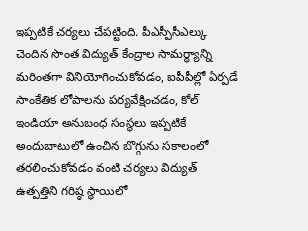ఇప్పటికే చర్యలు చేపట్టింది. పీఎస్పీసీఎల్కు చెందిన సొంత విద్యుత్ కేంద్రాల సామర్థ్యాన్ని మరింతగా వినియోగించుకోవడం, ఐపీపీల్లో ఏర్పడే సాంకేతిక లోపాలను పర్యవేక్షించడం, కోల్ ఇండియా అనుబంధ సంస్థలు ఇప్పటికే అందుబాటులో ఉంచిన బొగ్గును సకాలంలో తరలించుకోవడం వంటి చర్యలు విద్యుత్ ఉత్పత్తిని గరిష్ఠ స్థాయిలో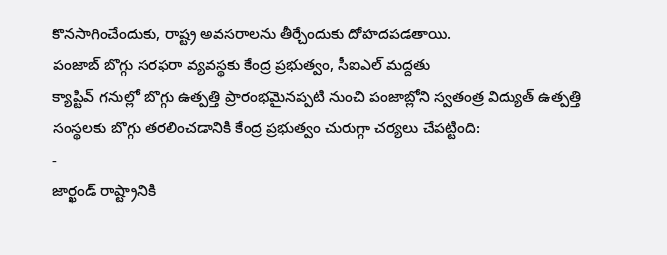కొనసాగించేందుకు, రాష్ట్ర అవసరాలను తీర్చేందుకు దోహదపడతాయి.
పంజాబ్ బొగ్గు సరఫరా వ్యవస్థకు కేంద్ర ప్రభుత్వం, సీఐఎల్ మద్దతు
క్యాప్టివ్ గనుల్లో బొగ్గు ఉత్పత్తి ప్రారంభమైనప్పటి నుంచి పంజాబ్లోని స్వతంత్ర విద్యుత్ ఉత్పత్తి సంస్థలకు బొగ్గు తరలించడానికి కేంద్ర ప్రభుత్వం చురుగ్గా చర్యలు చేపట్టింది:
-
జార్ఖండ్ రాష్ట్రానికి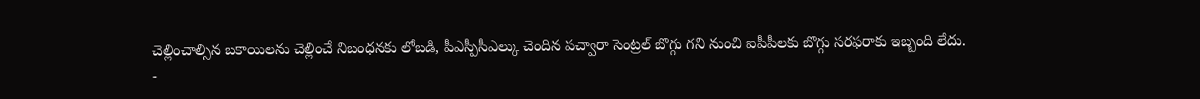చెల్లించాల్సిన బకాయిలను చెల్లించే నిబంధనకు లోబడి, పీఎస్పీసీఎల్కు చెందిన పచ్వారా సెంట్రల్ బొగ్గు గని నుంచి ఐపీపీలకు బొగ్గు సరఫరాకు ఇబ్బంది లేదు.
-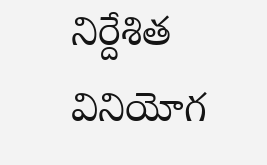నిర్దేశిత వినియోగ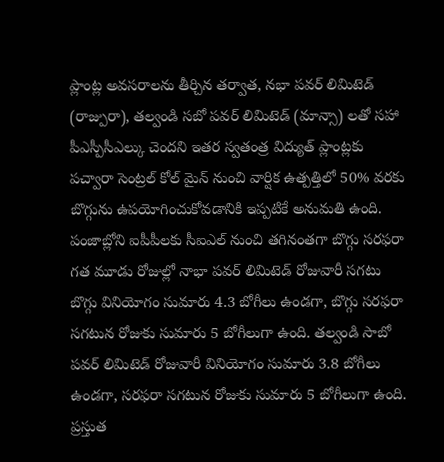ప్లాంట్ల అవసరాలను తీర్చిన తర్వాత, నభా పవర్ లిమిటెడ్ (రాజ్పురా), తల్వండి సబో పవర్ లిమిటెడ్ (మాన్సా) లతో సహా పీఎస్పీసీఎల్కు చెందని ఇతర స్వతంత్ర విద్యుత్ ప్లాంట్లకు పచ్వారా సెంట్రల్ కోల్ మైన్ నుంచి వార్షిక ఉత్పత్తిలో 50% వరకు బొగ్గును ఉపయోగించుకోవడానికి ఇప్పటికే అనుమతి ఉంది.
పంజాబ్లోని ఐపీపీలకు సీఐఎల్ నుంచి తగినంతగా బొగ్గు సరఫరా
గత మూడు రోజుల్లో నాభా పవర్ లిమిటెడ్ రోజువారీ సగటు బొగ్గు వినియోగం సుమారు 4.3 బోగీలు ఉండగా, బొగ్గు సరఫరా సగటున రోజుకు సుమారు 5 బోగీలుగా ఉంది. తల్వండి సాబో పవర్ లిమిటెడ్ రోజువారీ వినియోగం సుమారు 3.8 బోగీలు ఉండగా, సరఫరా సగటున రోజుకు సుమారు 5 బోగీలుగా ఉంది. ప్రస్తుత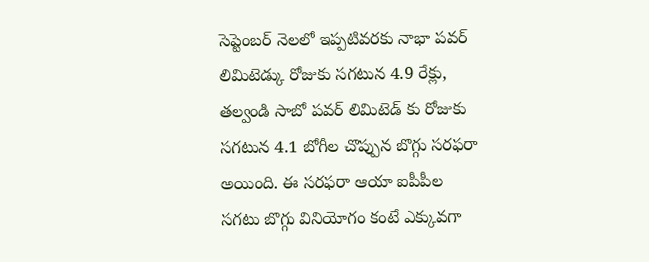సెప్టెంబర్ నెలలో ఇప్పటివరకు నాభా పవర్ లిమిటెడ్కు రోజుకు సగటున 4.9 రేక్లు, తల్వండి సాబో పవర్ లిమిటెడ్ కు రోజుకు సగటున 4.1 బోగీల చొప్పున బొగ్గు సరఫరా అయింది. ఈ సరఫరా ఆయా ఐపీపీల సగటు బొగ్గు వినియోగం కంటే ఎక్కువగా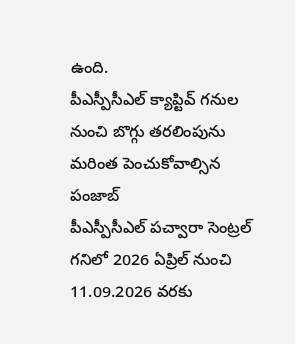ఉంది.
పీఎస్పీసీఎల్ క్యాప్టివ్ గనుల నుంచి బొగ్గు తరలింపును మరింత పెంచుకోవాల్సిన పంజాబ్
పీఎస్పీసీఎల్ పచ్వారా సెంట్రల్ గనిలో 2026 ఏప్రిల్ నుంచి 11.09.2026 వరకు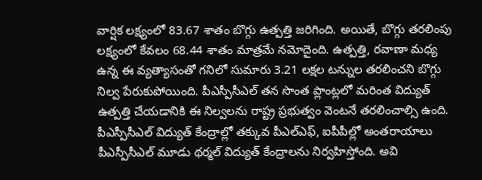వార్షిక లక్ష్యంలో 83.67 శాతం బొగ్గు ఉత్పత్తి జరిగింది. అయితే, బొగ్గు తరలింపు లక్ష్యంలో కేవలం 68.44 శాతం మాత్రమే నమోదైంది. ఉత్పత్తి, రవాణా మధ్య ఉన్న ఈ వ్యత్యాసంతో గనిలో సుమారు 3.21 లక్షల టన్నుల తరలించని బొగ్గు నిల్వ పేరుకుపోయింది. పీఎస్పీసీఎల్ తన సొంత ప్లాంట్లలో మరింత విద్యుత్ ఉత్పత్తి చేయడానికి ఈ నిల్వలను రాష్ట్ర ప్రభుత్వం వెంటనే తరలించాల్సి ఉంది.
పీఎస్పీసీఎల్ విద్యుత్ కేంద్రాల్లో తక్కువ పీఎల్ఎఫ్, ఐపీపీల్లో అంతరాయాలు
పీఎస్పీసీఎల్ మూడు థర్మల్ విద్యుత్ కేంద్రాలను నిర్వహిస్తోంది. అవి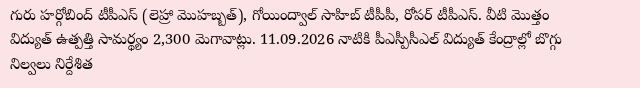గురు హర్గోబింద్ టీపీఎస్ (లెహ్రా మొహబ్బత్), గోయింద్వాల్ సాహిబ్ టీపీపీ, రోపర్ టీపీఎస్. వీటి మొత్తం విద్యుత్ ఉత్పత్తి సామర్థ్యం 2,300 మెగావాట్లు. 11.09.2026 నాటికి పీఎస్పీసీఎల్ విద్యుత్ కేంద్రాల్లో బొగ్గు నిల్వలు నిర్దేశిత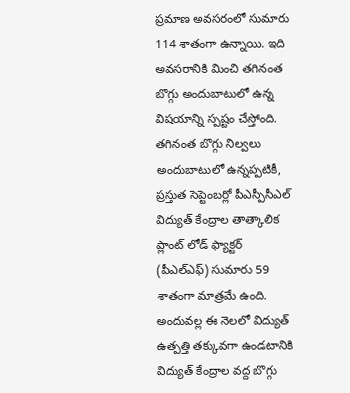ప్రమాణ అవసరంలో సుమారు 114 శాతంగా ఉన్నాయి. ఇది అవసరానికి మించి తగినంత బొగ్గు అందుబాటులో ఉన్న విషయాన్ని స్పష్టం చేస్తోంది.
తగినంత బొగ్గు నిల్వలు అందుబాటులో ఉన్నప్పటికీ, ప్రస్తుత సెప్టెంబర్లో పీఎస్పీసీఎల్ విద్యుత్ కేంద్రాల తాత్కాలిక ప్లాంట్ లోడ్ ఫ్యాక్టర్ (పీఎల్ఎఫ్) సుమారు 59 శాతంగా మాత్రమే ఉంది. అందువల్ల ఈ నెలలో విద్యుత్ ఉత్పత్తి తక్కువగా ఉండటానికి విద్యుత్ కేంద్రాల వద్ద బొగ్గు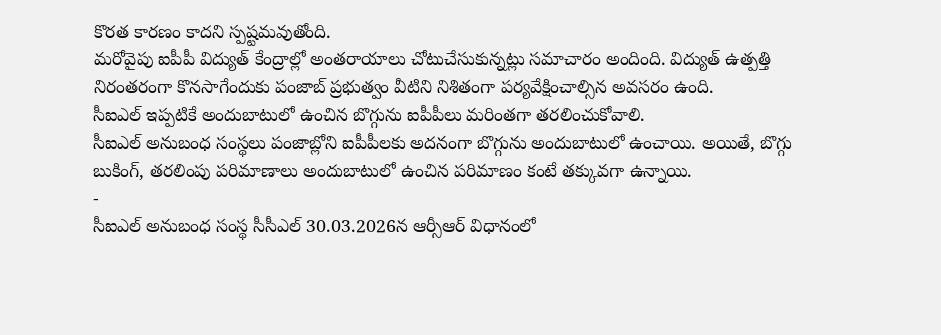కొరత కారణం కాదని స్పష్టమవుతోంది.
మరోవైపు ఐపీపీ విద్యుత్ కేంద్రాల్లో అంతరాయాలు చోటుచేసుకున్నట్లు సమాచారం అందింది. విద్యుత్ ఉత్పత్తి నిరంతరంగా కొనసాగేందుకు పంజాబ్ ప్రభుత్వం వీటిని నిశితంగా పర్యవేక్షించాల్సిన అవసరం ఉంది.
సీఐఎల్ ఇప్పటికే అందుబాటులో ఉంచిన బొగ్గును ఐపీపీలు మరింతగా తరలించుకోవాలి.
సీఐఎల్ అనుబంధ సంస్థలు పంజాబ్లోని ఐపీపీలకు అదనంగా బొగ్గును అందుబాటులో ఉంచాయి. అయితే, బొగ్గు బుకింగ్, తరలింపు పరిమాణాలు అందుబాటులో ఉంచిన పరిమాణం కంటే తక్కువగా ఉన్నాయి.
-
సీఐఎల్ అనుబంధ సంస్థ సీసీఎల్ 30.03.2026న ఆర్సీఆర్ విధానంలో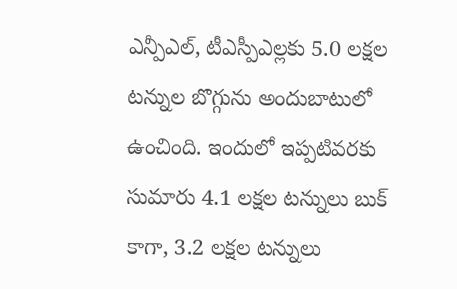ఎన్పీఎల్, టీఎస్పీఎల్లకు 5.0 లక్షల టన్నుల బొగ్గును అందుబాటులో ఉంచింది. ఇందులో ఇప్పటివరకు సుమారు 4.1 లక్షల టన్నులు బుక్ కాగా, 3.2 లక్షల టన్నులు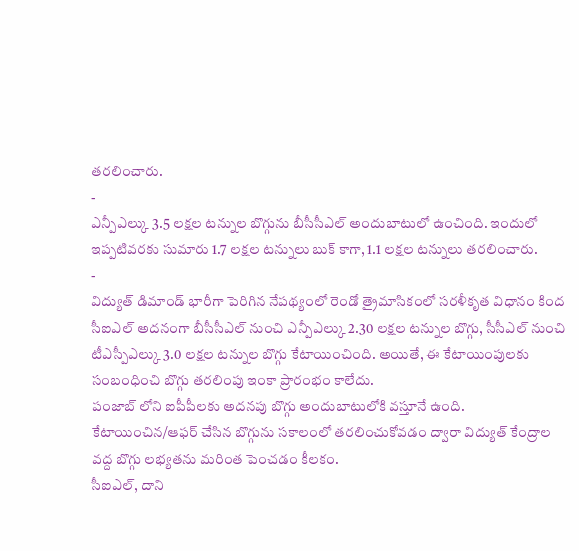తరలించారు.
-
ఎన్పీఎల్కు 3.5 లక్షల టన్నుల బొగ్గును బీసీసీఎల్ అందుబాటులో ఉంచింది. ఇందులో ఇప్పటివరకు సుమారు 1.7 లక్షల టన్నులు బుక్ కాగా, 1.1 లక్షల టన్నులు తరలించారు.
-
విద్యుత్ డిమాండ్ భారీగా పెరిగిన నేపథ్యంలో రెండో త్రైమాసికంలో సరళీకృత విధానం కింద సీఐఎల్ అదనంగా బీసీసీఎల్ నుంచి ఎన్పీఎల్కు 2.30 లక్షల టన్నుల బొగ్గు, సీసీఎల్ నుంచి టీఎస్పీఎల్కు 3.0 లక్షల టన్నుల బొగ్గు కేటాయించింది. అయితే, ఈ కేటాయింపులకు సంబంధించి బొగ్గు తరలింపు ఇంకా ప్రారంభం కాలేదు.
పంజాబ్ లోని ఐపీపీలకు అదనపు బొగ్గు అందుబాటులోకి వస్తూనే ఉంది. కేటాయించిన/ఆఫర్ చేసిన బొగ్గును సకాలంలో తరలించుకోవడం ద్వారా విద్యుత్ కేంద్రాల వద్ద బొగ్గు లభ్యతను మరింత పెంచడం కీలకం.
సీఐఎల్, దాని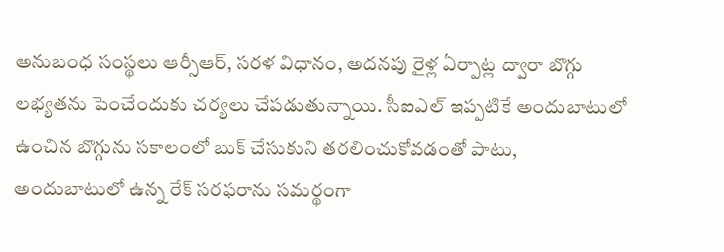అనుబంధ సంస్థలు ఆర్సీఆర్, సరళ విధానం, అదనపు రైళ్ల ఏర్పాట్ల ద్వారా బొగ్గు లభ్యతను పెంచేందుకు చర్యలు చేపడుతున్నాయి. సీఐఎల్ ఇప్పటికే అందుబాటులో ఉంచిన బొగ్గును సకాలంలో బుక్ చేసుకుని తరలించుకోవడంతో పాటు, అందుబాటులో ఉన్న రేక్ సరఫరాను సమర్థంగా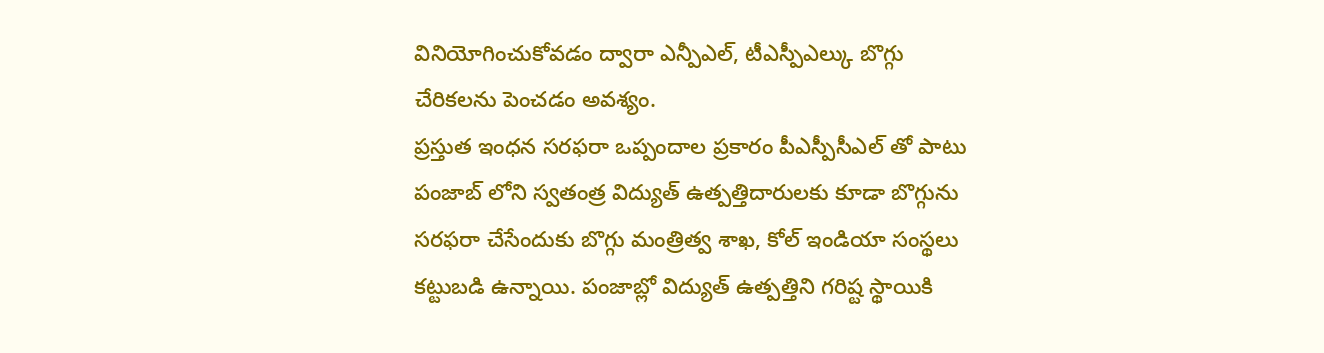వినియోగించుకోవడం ద్వారా ఎన్పీఎల్, టీఎస్పీఎల్కు బొగ్గు చేరికలను పెంచడం అవశ్యం.
ప్రస్తుత ఇంధన సరఫరా ఒప్పందాల ప్రకారం పీఎస్పీసీఎల్ తో పాటు పంజాబ్ లోని స్వతంత్ర విద్యుత్ ఉత్పత్తిదారులకు కూడా బొగ్గును సరఫరా చేసేందుకు బొగ్గు మంత్రిత్వ శాఖ, కోల్ ఇండియా సంస్థలు కట్టుబడి ఉన్నాయి. పంజాబ్లో విద్యుత్ ఉత్పత్తిని గరిష్ట స్థాయికి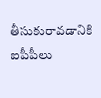తీసుకురావడానికి ఐపీపీలు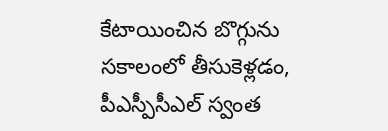కేటాయించిన బొగ్గును సకాలంలో తీసుకెళ్లడం, పీఎస్పీసీఎల్ స్వంత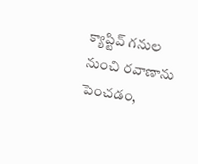క్యాప్టివ్ గనుల నుంచి రవాణాను పెంచడం,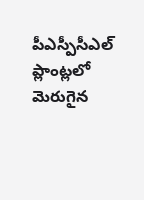పీఎస్పీసీఎల్ ప్లాంట్లలో మెరుగైన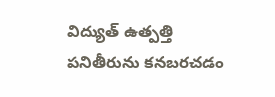విద్యుత్ ఉత్పత్తి పనితీరును కనబరచడం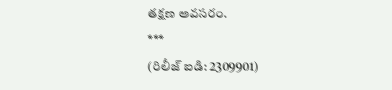తక్షణ అవసరం.
***
(రిలీజ్ ఐడి: 2309901)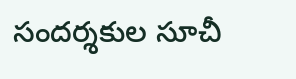సందర్శకుల సూచీ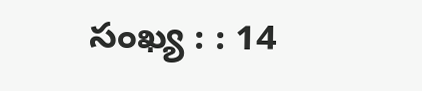సంఖ్య : : 14